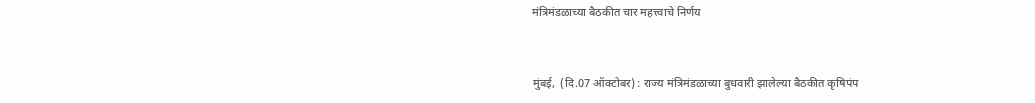मंत्रिमंडळाच्या बैठकीत चार महत्त्वाचे निर्णय


मुंबई,  (दि.07 ऑक्टोबर) : राज्य मंत्रिमंडळाच्या बुधवारी झालेल्या बैठकीत कृषिपंप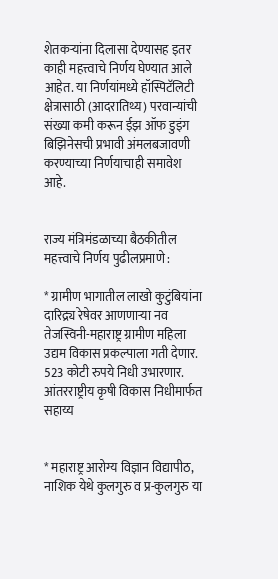शेतकऱ्यांना दिलासा देण्यासह इतर काही महत्त्वाचे निर्णय घेण्यात आले आहेत. या निर्णयांमध्ये हॉस्पिटॅलिटी क्षेत्रासाठी (आदरातिथ्य) परवान्यांची संख्या कमी करून ईझ ऑफ डुइंग बिझिनेसची प्रभावी अंमलबजावणी करण्याच्या निर्णयाचाही समावेश आहे.


राज्य मंत्रिमंडळाच्या बैठकीतील महत्त्वाचे निर्णय पुढीलप्रमाणे :

* ग्रामीण भागातील लाखो कुटुंबियांना दारिद्र्य रेषेवर आणणाऱ्या नव तेजस्विनी-महाराष्ट्र ग्रामीण महिला उद्यम विकास प्रकल्पाला गती देणार. 523 कोटी रुपये निधी उभारणार. आंतरराष्ट्रीय कृषी विकास निधीमार्फत सहाय्य


* महाराष्ट्र आरोग्य विज्ञान विद्यापीठ, नाशिक येथे कुलगुरु व प्र-कुलगुरु या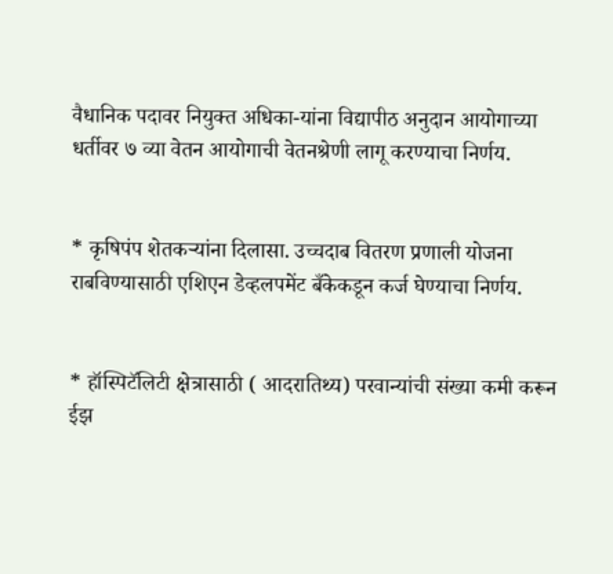वैधानिक पदावर नियुक्त अधिका-यांना विद्यापीठ अनुदान आयोगाच्या धर्तीवर ७ व्या वेतन आयोगाची वेतनश्रेणी लागू करण्याचा निर्णय.


* कृषिपंप शेतकऱ्यांना दिलासा. उच्चदाब वितरण प्रणाली योजना राबविण्यासाठी एशिएन डेव्हलपमेंट बँकेकडून कर्ज घेण्याचा निर्णय.


* हॉस्पिटॅलिटी क्षेत्रासाठी ( आदरातिथ्य) परवान्यांची संख्या कमी करून ईझ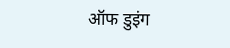ऑफ डुइंग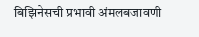बिझिनेसची प्रभावी अंमलबजावणी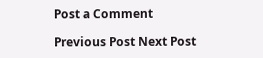Post a Comment

Previous Post Next Post